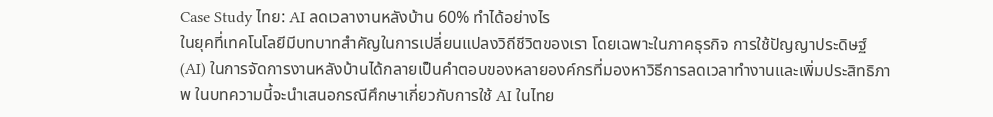Case Study ไทย: AI ลดเวลางานหลังบ้าน 60% ทำได้อย่างไร
ในยุคที่เทคโนโลยีมีบทบาทสำคัญในการเปลี่ยนแปลงวิถีชีวิตของเรา โดยเฉพาะในภาคธุรกิจ การใช้ปัญญาประดิษฐ์ (AI) ในการจัดการงานหลังบ้านได้กลายเป็นคำตอบของหลายองค์กรที่มองหาวิธีการลดเวลาทำงานและเพิ่มประสิทธิภาพ ในบทความนี้จะนำเสนอกรณีศึกษาเกี่ยวกับการใช้ AI ในไทย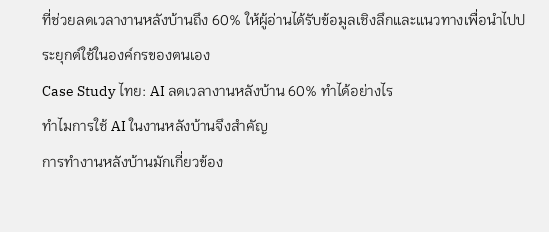ที่ช่วยลดเวลางานหลังบ้านถึง 60% ให้ผู้อ่านได้รับข้อมูลเชิงลึกและแนวทางเพื่อนำไปประยุกต์ใช้ในองค์กรของตนเอง
Case Study ไทย: AI ลดเวลางานหลังบ้าน 60% ทำได้อย่างไร
ทำไมการใช้ AI ในงานหลังบ้านจึงสำคัญ
การทำงานหลังบ้านมักเกี่ยวข้อง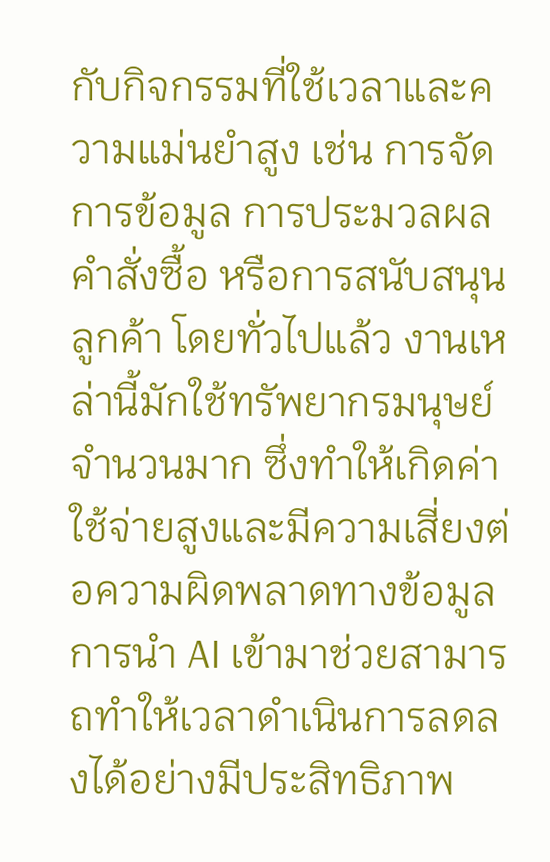กับกิจกรรมที่ใช้เวลาและความแม่นยำสูง เช่น การจัดการข้อมูล การประมวลผลคำสั่งซื้อ หรือการสนับสนุนลูกค้า โดยทั่วไปแล้ว งานเหล่านี้มักใช้ทรัพยากรมนุษย์จำนวนมาก ซึ่งทำให้เกิดค่าใช้จ่ายสูงและมีความเสี่ยงต่อความผิดพลาดทางข้อมูล การนำ AI เข้ามาช่วยสามารถทำให้เวลาดำเนินการลดลงได้อย่างมีประสิทธิภาพ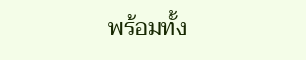พร้อมทั้ง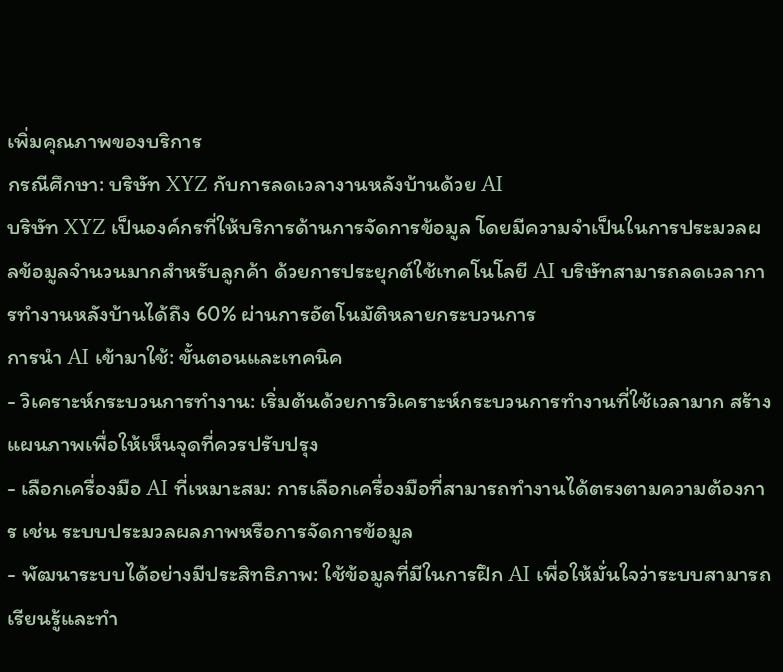เพิ่มคุณภาพของบริการ
กรณีศึกษา: บริษัท XYZ กับการลดเวลางานหลังบ้านด้วย AI
บริษัท XYZ เป็นองค์กรที่ให้บริการด้านการจัดการข้อมูล โดยมีความจำเป็นในการประมวลผลข้อมูลจำนวนมากสำหรับลูกค้า ด้วยการประยุกต์ใช้เทคโนโลยี AI บริษัทสามารถลดเวลาการทำงานหลังบ้านได้ถึง 60% ผ่านการอัตโนมัติหลายกระบวนการ
การนำ AI เข้ามาใช้: ขั้นตอนและเทคนิค
- วิเคราะห์กระบวนการทำงาน: เริ่มต้นด้วยการวิเคราะห์กระบวนการทำงานที่ใช้เวลามาก สร้างแผนภาพเพื่อให้เห็นจุดที่ควรปรับปรุง
- เลือกเครื่องมือ AI ที่เหมาะสม: การเลือกเครื่องมือที่สามารถทำงานได้ตรงตามความต้องการ เช่น ระบบประมวลผลภาพหรือการจัดการข้อมูล
- พัฒนาระบบได้อย่างมีประสิทธิภาพ: ใช้ข้อมูลที่มีในการฝึก AI เพื่อให้มั่นใจว่าระบบสามารถเรียนรู้และทำ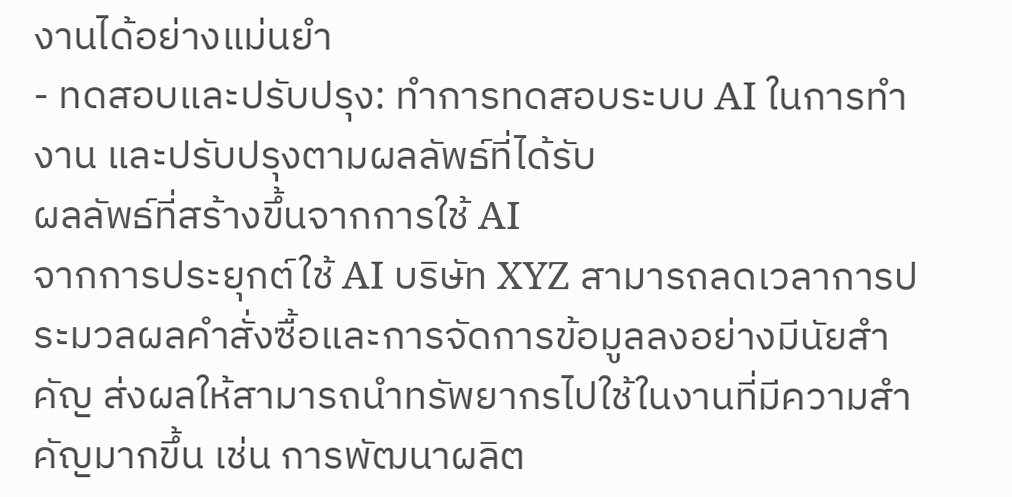งานได้อย่างแม่นยำ
- ทดสอบและปรับปรุง: ทำการทดสอบระบบ AI ในการทำงาน และปรับปรุงตามผลลัพธ์ที่ได้รับ
ผลลัพธ์ที่สร้างขึ้นจากการใช้ AI
จากการประยุกต์ใช้ AI บริษัท XYZ สามารถลดเวลาการประมวลผลคำสั่งซื้อและการจัดการข้อมูลลงอย่างมีนัยสำคัญ ส่งผลให้สามารถนำทรัพยากรไปใช้ในงานที่มีความสำคัญมากขึ้น เช่น การพัฒนาผลิต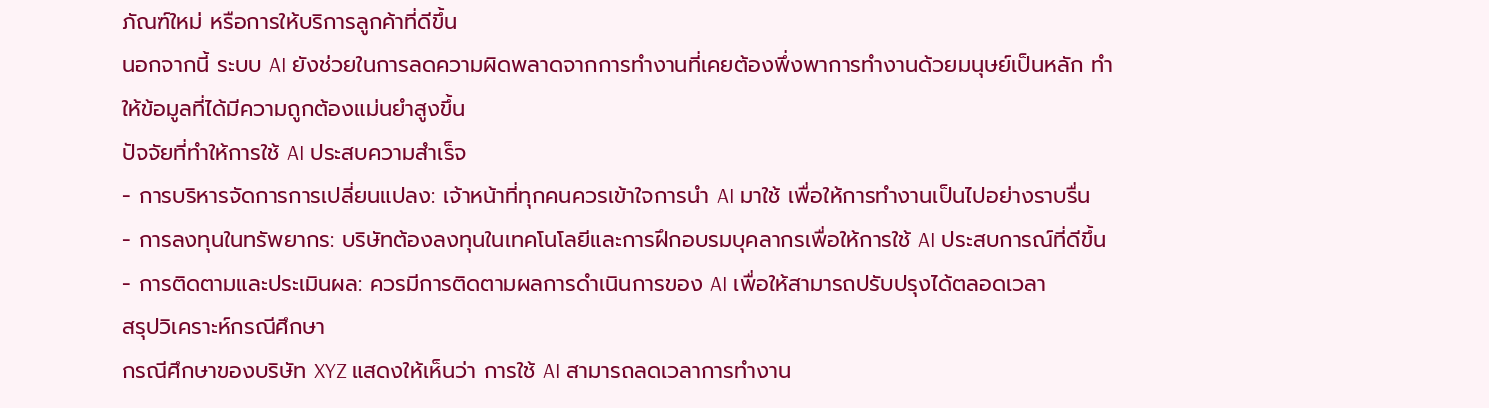ภัณฑ์ใหม่ หรือการให้บริการลูกค้าที่ดีขึ้น
นอกจากนี้ ระบบ AI ยังช่วยในการลดความผิดพลาดจากการทำงานที่เคยต้องพึ่งพาการทำงานด้วยมนุษย์เป็นหลัก ทำให้ข้อมูลที่ได้มีความถูกต้องแม่นยำสูงขึ้น
ปัจจัยที่ทำให้การใช้ AI ประสบความสำเร็จ
- การบริหารจัดการการเปลี่ยนแปลง: เจ้าหน้าที่ทุกคนควรเข้าใจการนำ AI มาใช้ เพื่อให้การทำงานเป็นไปอย่างราบรื่น
- การลงทุนในทรัพยากร: บริษัทต้องลงทุนในเทคโนโลยีและการฝึกอบรมบุคลากรเพื่อให้การใช้ AI ประสบการณ์ที่ดีขึ้น
- การติดตามและประเมินผล: ควรมีการติดตามผลการดำเนินการของ AI เพื่อให้สามารถปรับปรุงได้ตลอดเวลา
สรุปวิเคราะห์กรณีศึกษา
กรณีศึกษาของบริษัท XYZ แสดงให้เห็นว่า การใช้ AI สามารถลดเวลาการทำงาน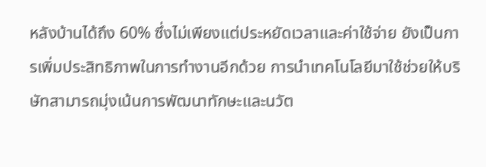หลังบ้านได้ถึง 60% ซึ่งไม่เพียงแต่ประหยัดเวลาและค่าใช้จ่าย ยังเป็นการเพิ่มประสิทธิภาพในการทำงานอีกด้วย การนำเทคโนโลยีมาใช้ช่วยให้บริษัทสามารถมุ่งเน้นการพัฒนาทักษะและนวัต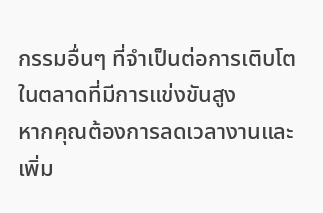กรรมอื่นๆ ที่จำเป็นต่อการเติบโตในตลาดที่มีการแข่งขันสูง
หากคุณต้องการลดเวลางานและเพิ่ม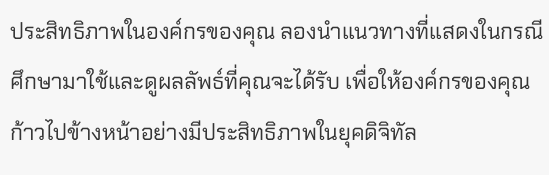ประสิทธิภาพในองค์กรของคุณ ลองนำแนวทางที่แสดงในกรณีศึกษามาใช้และดูผลลัพธ์ที่คุณจะได้รับ เพื่อให้องค์กรของคุณก้าวไปข้างหน้าอย่างมีประสิทธิภาพในยุคดิจิทัล